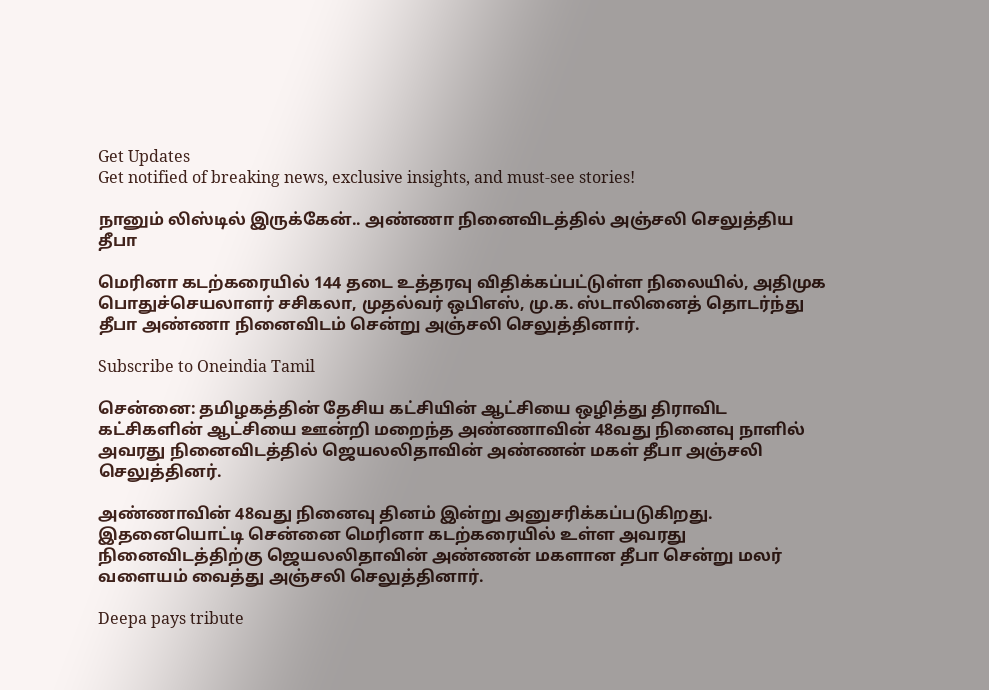Get Updates
Get notified of breaking news, exclusive insights, and must-see stories!

நானும் லிஸ்டில் இருக்கேன்.. அண்ணா நினைவிடத்தில் அஞ்சலி செலுத்திய தீபா

மெரினா கடற்கரையில் 144 தடை உத்தரவு விதிக்கப்பட்டுள்ள நிலையில், அதிமுக பொதுச்செயலாளர் சசிகலா, முதல்வர் ஒபிஎஸ், மு.க. ஸ்டாலினைத் தொடர்ந்து தீபா அண்ணா நினைவிடம் சென்று அஞ்சலி செலுத்தினார்.

Subscribe to Oneindia Tamil

சென்னை: தமிழகத்தின் தேசிய கட்சியின் ஆட்சியை ஒழித்து திராவிட கட்சிகளின் ஆட்சியை ஊன்றி மறைந்த அண்ணாவின் 48வது நினைவு நாளில் அவரது நினைவிடத்தில் ஜெயலலிதாவின் அண்ணன் மகள் தீபா அஞ்சலி செலுத்தினர்.

அண்ணாவின் 48வது நினைவு தினம் இன்று அனுசரிக்கப்படுகிறது. இதனையொட்டி சென்னை மெரினா கடற்கரையில் உள்ள அவரது நினைவிடத்திற்கு ஜெயலலிதாவின் அண்ணன் மகளான தீபா சென்று மலர் வளையம் வைத்து அஞ்சலி செலுத்தினார்.

Deepa pays tribute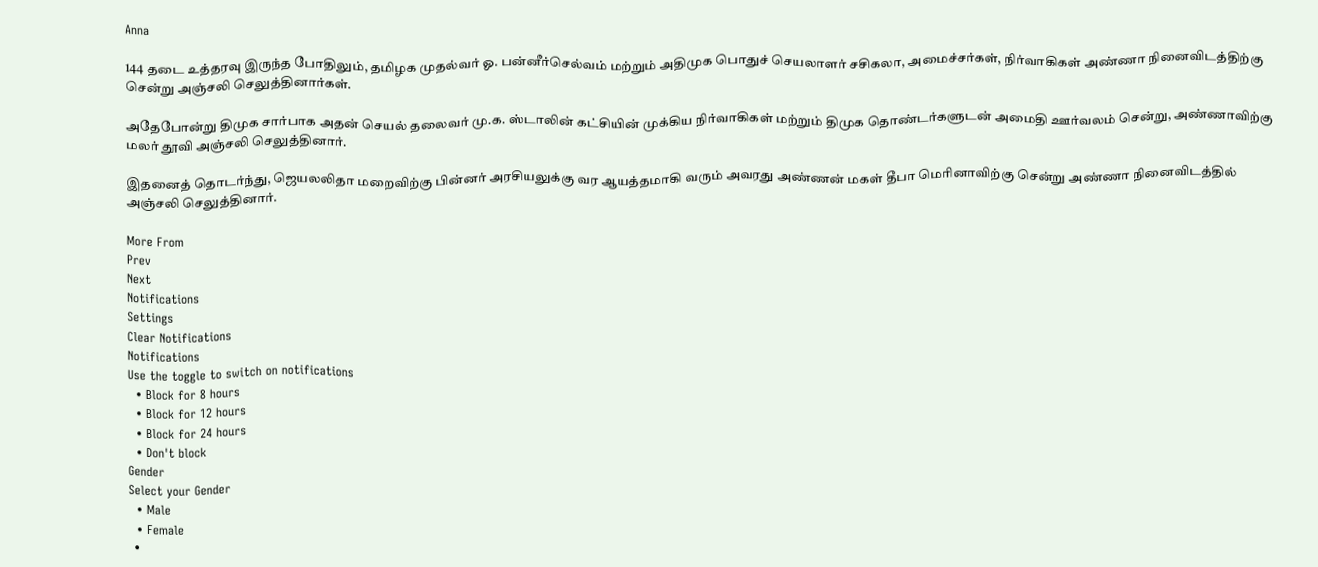Anna

144 தடை உத்தரவு இருந்த போதிலும், தமிழக முதல்வர் ஓ. பன்னீர்செல்வம் மற்றும் அதிமுக பொதுச் செயலாளர் சசிகலா, அமைச்சர்கள், நிர்வாகிகள் அண்ணா நினைவிடத்திற்கு சென்று அஞ்சலி செலுத்தினார்கள்.

அதேபோன்று திமுக சார்பாக அதன் செயல் தலைவர் மு.க. ஸ்டாலின் கட்சியின் முக்கிய நிர்வாகிகள் மற்றும் திமுக தொண்டர்களுடன் அமைதி ஊர்வலம் சென்று, அண்ணாவிற்கு மலர் தூவி அஞ்சலி செலுத்தினார்.

இதனைத் தொடர்ந்து, ஜெயலலிதா மறைவிற்கு பின்னர் அரசியலுக்கு வர ஆயத்தமாகி வரும் அவரது அண்ணன் மகள் தீபா மெரினாவிற்கு சென்று அண்ணா நினைவிடத்தில் அஞ்சலி செலுத்தினார்.

More From
Prev
Next
Notifications
Settings
Clear Notifications
Notifications
Use the toggle to switch on notifications
  • Block for 8 hours
  • Block for 12 hours
  • Block for 24 hours
  • Don't block
Gender
Select your Gender
  • Male
  • Female
  •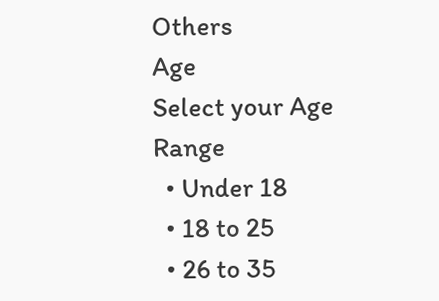Others
Age
Select your Age Range
  • Under 18
  • 18 to 25
  • 26 to 35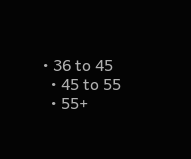• 36 to 45
  • 45 to 55
  • 55+